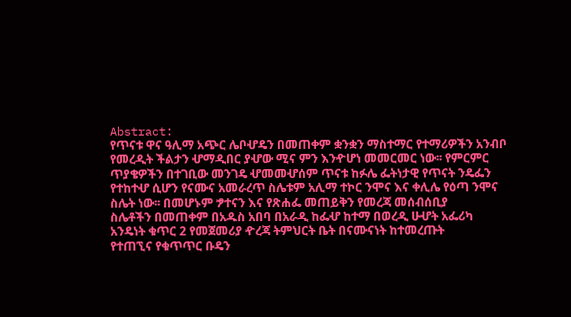Abstract:
የጥናቱ ዋና ዓሊማ አጭር ሌቦሇዴን በመጠቀም ቋንቋን ማስተማር የተማሪዎችን አንብቦ
የመረዲት ችልታን ሇማዲበር ያሇው ሚና ምን እንዯሆነ መመርመር ነው፡፡ የምርምር
ጥያቄዎችን በተገቢው መንገዴ ሇመመሇሰም ጥናቱ ከፉሌ ፌትነታዊ የጥናት ንዴፌን
የተከተሇ ሲሆን የናሙና አመራረጥ ስሌቱም አሊማ ተኮር ንሞና እና ቀሊሌ የዕጣ ንሞና
ስሌት ነው፡፡ በመሆኑም ፇተናን እና የጽሐፌ መጠይቅን የመረጃ መሰብሰቢያ
ስሌቶችን በመጠቀም በአዱስ አበባ በአራዲ ከፌሇ ከተማ በወረዲ ሁሇት አፌሪካ
አንዴነት ቁጥር 2 የመጀመሪያ ዯረጃ ትምህርት ቤት በናሙናነት ከተመረጡት
የተጠኚና የቁጥጥር ቡዴን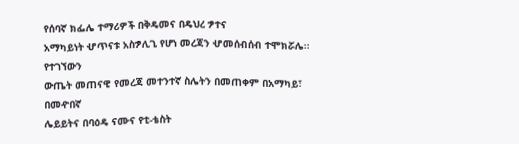የሰባኛ ክፌሌ ተማሪዎች በቅዴመና በዴህረ ፇተና
አማካይነት ሇጥናቱ አስፇሊጊ የሆነ መረጃን ሇመሰብሰብ ተሞክሯሌ፡፡ የተገኘውን
ውጤት መጠናዊ የመረጃ መተንተኛ ስሌትን በመጠቀም በአማካይ፣ በመዯበኛ
ሌይይትና በባዕዴ ናሙና የቲ-ቴስት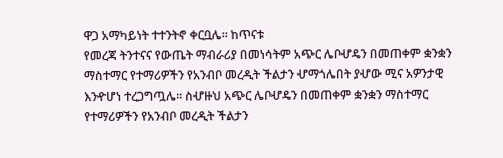ዋጋ አማካይነት ተተንትኖ ቀርቧሌ፡፡ ከጥናቱ
የመረጃ ትንተናና የውጤት ማብራሪያ በመነሳትም አጭር ሌቦሇዴን በመጠቀም ቋንቋን
ማስተማር የተማሪዎችን የአንብቦ መረዲት ችልታን ሇማጎሌበት ያሇው ሚና አዎንታዊ
እንዯሆነ ተረጋግጧሌ፡፡ ስሇዙህ አጭር ሌቦሇዴን በመጠቀም ቋንቋን ማስተማር
የተማሪዎችን የአንብቦ መረዲት ችልታን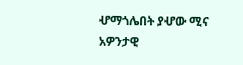ሇማጎሌበት ያሇው ሚና አዎንታዊ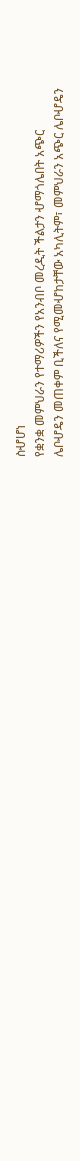ስሇሆነ
የቋንቋ መምህራን የተማሪዎችን የአንብቦ መረዲት ችልታን ሇማጎሌበት አጭር
ሌቦሇዴን መጠቀም ቢችለና የሚመሇከታቸው አካሊትም፣ መምህራን አጭር ሌቦሇዴን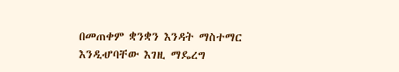በመጠቀም ቋንቋን እንዳት ማስተማር እንዲሇባቸው እገዚ ማዴረግ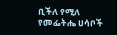ቢችለ የሚለ
የመፌትሔ ሀሳቦች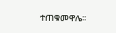ተጠቁመዋሌ፡፡